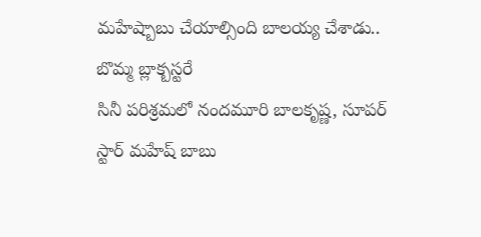మహేష్బాబు చేయాల్సింది బాలయ్య చేశాడు.. బొమ్మ బ్లాక్బస్టరే
సినీ పరిశ్రమలో నందమూరి బాలకృష్ణ, సూపర్ స్టార్ మహేష్ బాబు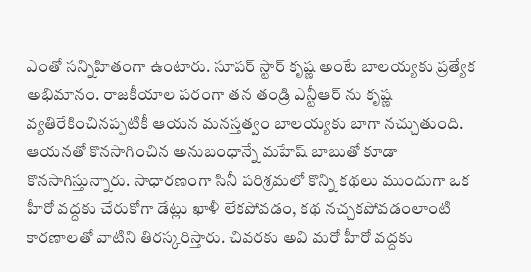ఎంతో సన్నిహితంగా ఉంటారు. సూపర్ స్టార్ కృష్ణ అంటే బాలయ్యకు ప్రత్యేక అభిమానం. రాజకీయాల పరంగా తన తండ్రి ఎన్టీఆర్ ను కృష్ణ వ్యతిరేకించినప్పటికీ ఆయన మనస్తత్వం బాలయ్యకు బాగా నచ్చుతుంది. ఆయనతో కొనసాగించిన అనుబంధాన్నే మహేష్ బాబుతో కూడా కొనసాగిస్తున్నారు. సాధారణంగా సినీ పరిశ్రమలో కొన్ని కథలు ముందుగా ఒక హీరో వద్దకు చేరుకోగా డేట్లు ఖాళీ లేకపోవడం, కథ నచ్చకపోవడంలాంటి కారణాలతో వాటిని తిరస్కరిస్తారు. చివరకు అవి మరో హీరో వద్దకు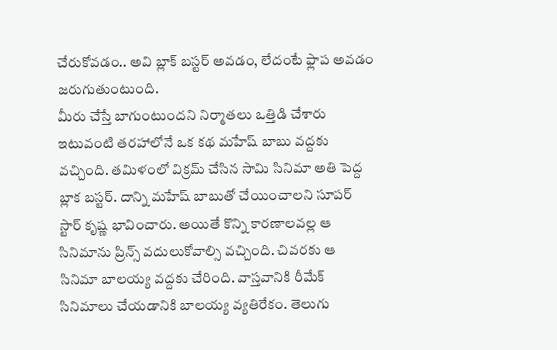చేరుకోవడం.. అవి బ్లాక్ బస్టర్ అవడం, లేదంటే ఫ్లాప అవడం జరుగుతుంటుంది.
మీరు చేస్తే బాగుంటుందని నిర్మాతలు ఒత్తిడి చేశారు
ఇటువంటి తరహాలోనే ఒక కథ మహేష్ బాబు వద్దకు వచ్చింది. తమిళంలో విక్రమ్ చేసిన సామి సినిమా అతి పెద్ద బ్లాక బస్టర్. దాన్ని మహేష్ బాబుతో చేయించాలని సూపర్ స్టార్ కృష్ణ భావించారు. అయితే కొన్ని కారణాలవల్ల ఆ సినిమాను ప్రిన్స్ వదులుకోవాల్సి వచ్చింది. చివరకు ఆ సినిమా బాలయ్య వద్దకు చేరింది. వాస్తవానికి రీమేక్ సినిమాలు చేయడానికి బాలయ్య వ్యతిరేకం. తెలుగు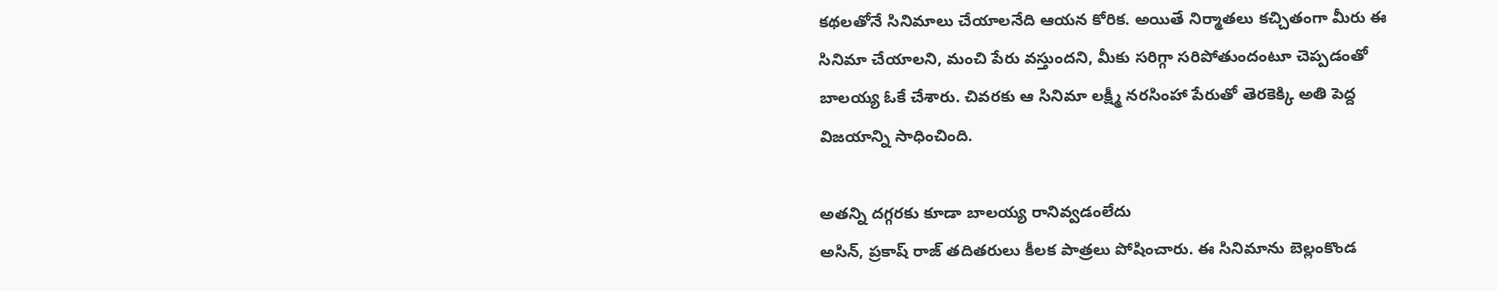కథలతోనే సినిమాలు చేయాలనేది ఆయన కోరిక. అయితే నిర్మాతలు కచ్చితంగా మీరు ఈ సినిమా చేయాలని, మంచి పేరు వస్తుందని, మీకు సరిగ్గా సరిపోతుందంటూ చెప్పడంతో బాలయ్య ఓకే చేశారు. చివరకు ఆ సినిమా లక్ష్మీ నరసింహా పేరుతో తెరకెక్కి అతి పెద్ద విజయాన్ని సాధించింది.

అతన్ని దగ్గరకు కూడా బాలయ్య రానివ్వడంలేదు
అసిన్, ప్రకాష్ రాజ్ తదితరులు కీలక పాత్రలు పోషించారు. ఈ సినిమాను బెల్లంకొండ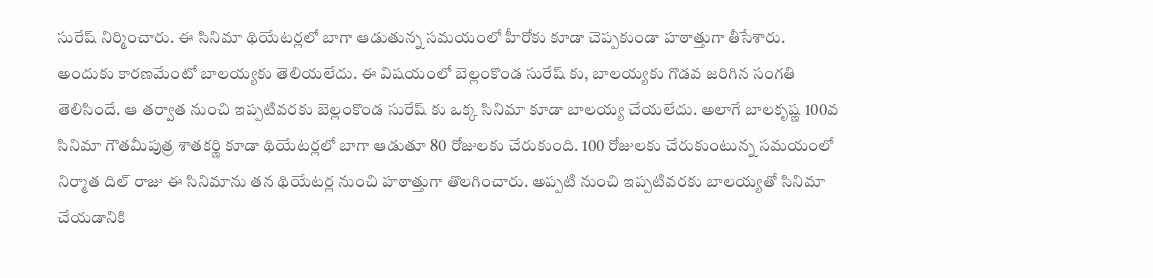సురేష్ నిర్మించారు. ఈ సినిమా థియేటర్లలో బాగా ఆడుతున్న సమయంలో హీరోకు కూడా చెప్పకుండా హఠాత్తుగా తీసేశారు. అందుకు కారణమేంటో బాలయ్యకు తెలియలేదు. ఈ విషయంలో బెల్లంకొండ సురేష్ కు, బాలయ్యకు గొడవ జరిగిన సంగతి తెలిసిందే. ఆ తర్వాత నుంచి ఇప్పటివరకు బెల్లంకొండ సురేష్ కు ఒక్క సినిమా కూడా బాలయ్య చేయలేదు. అలాగే బాలకృష్ణ 100వ సినిమా గౌతమీపుత్ర శాతకర్ణి కూడా థియేటర్లలో బాగా ఆడుతూ 80 రోజులకు చేరుకుంది. 100 రోజులకు చేరుకుంటున్న సమయంలో నిర్మాత దిల్ రాజు ఈ సినిమాను తన థియేటర్ల నుంచి హఠాత్తుగా తొలగించారు. అప్పటి నుంచి ఇప్పటివరకు బాలయ్యతో సినిమా చేయడానికి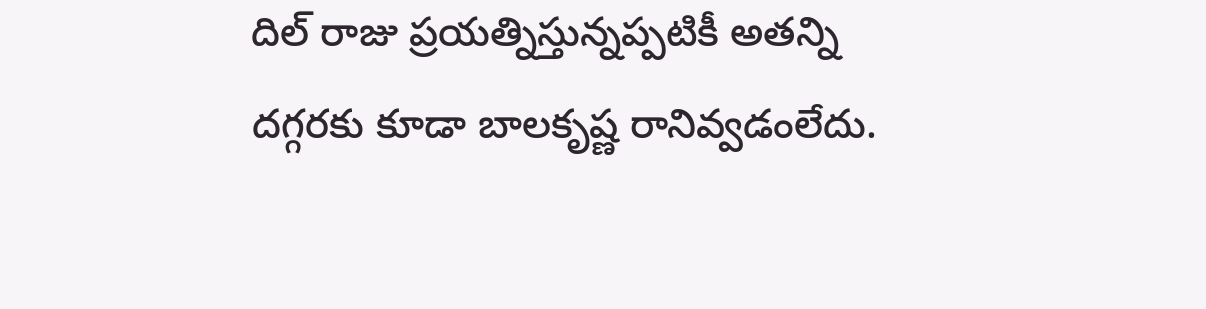దిల్ రాజు ప్రయత్నిస్తున్నప్పటికీ అతన్ని దగ్గరకు కూడా బాలకృష్ణ రానివ్వడంలేదు.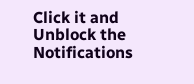Click it and Unblock the Notifications